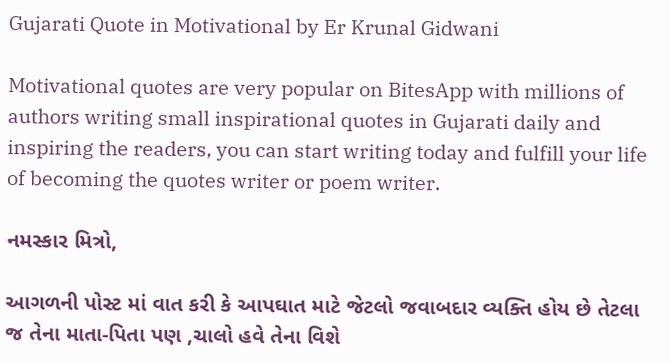Gujarati Quote in Motivational by Er Krunal Gidwani

Motivational quotes are very popular on BitesApp with millions of authors writing small inspirational quotes in Gujarati daily and inspiring the readers, you can start writing today and fulfill your life of becoming the quotes writer or poem writer.

નમસ્કાર મિત્રો,

આગળની પોસ્ટ માં વાત કરી કે આપઘાત માટે જેટલો જવાબદાર વ્યક્તિ હોય છે તેટલા જ તેના માતા-પિતા પણ ,ચાલો હવે તેના વિશે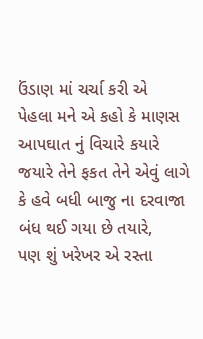ઉંડાણ માં ચર્ચા કરી એ
પેહલા મને એ કહો કે માણસ આપઘાત નું વિચારે કયારે જયારે તેને ફકત તેને એવું લાગે કે હવે બધી બાજુ ના દરવાજા બંધ થઈ ગયા છે તયારે,
પણ શું ખરેખર એ રસ્તા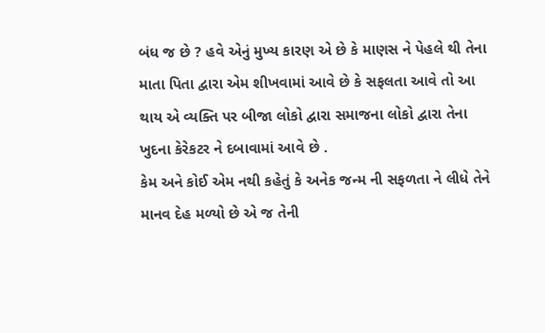બંધ જ છે ? હવે એનું મુખ્ય કારણ એ છે કે માણસ ને પેહલે થી તેના માતા પિતા દ્વારા એમ શીખવામાં આવે છે કે સફલતા આવે તો આ થાય એ વ્યક્તિ પર બીજા લોકો દ્વારા સમાજના લોકો દ્વારા તેના ખુદના કેરેકટર ને દબાવામાં આવે છે .
કેમ અને કોઈ એમ નથી કહેતું કે અનેક જન્મ ની સફળતા ને લીધે તેને માનવ દેહ મળ્યો છે એ જ તેની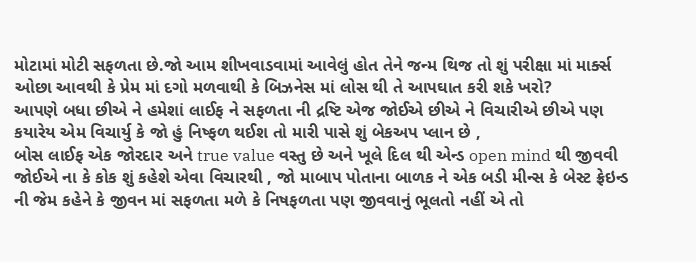મોટામાં મોટી સફળતા છે.જો આમ શીખવાડવામાં આવેલું હોત તેને જન્મ થિજ તો શું પરીક્ષા માં માર્ક્સ ઓછા આવથી કે પ્રેમ માં દગો મળવાથી કે બિઝનેસ માં લોસ થી તે આપઘાત કરી શકે ખરો?
આપણે બધા છીએ ને હમેશાં લાઈફ ને સફળતા ની દ્રષ્ટિ એજ જોઈએ છીએ ને વિચારીએ છીએ પણ કયારેય એમ વિચાર્યુ કે જો હું નિષ્ફળ થઈશ તો મારી પાસે શું બેકઅપ પ્લાન છે ,
બોસ લાઈફ એક જોરદાર અને true value વસ્તુ છે અને ખૂલે દિલ થી એન્ડ open mind થી જીવવી જોઈએ ના કે કોક શું કહેશે એવા વિચારથી , જો માબાપ પોતાના બાળક ને એક બડી મીન્સ કે બેસ્ટ ફ્રેઇન્ડ ની જેમ કહેને કે જીવન માં સફળતા મળે કે નિષફળતા પણ જીવવાનું ભૂલતો નહીં એ તો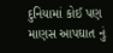દુનિયામાં કોઈ પણ માણસ આપઘાત નું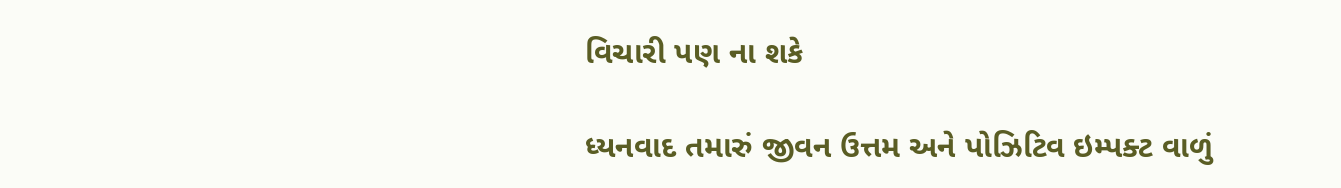વિચારી પણ ના શકે

ધ્યનવાદ તમારું જીવન ઉત્તમ અને પોઝિટિવ ઇમ્પક્ટ વાળું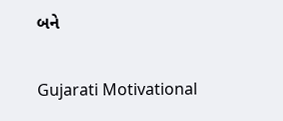બને

Gujarati Motivational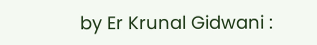by Er Krunal Gidwani :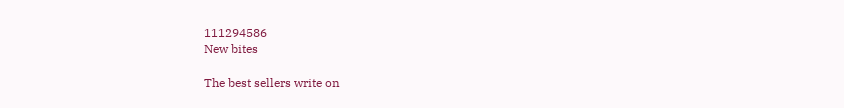111294586
New bites

The best sellers write on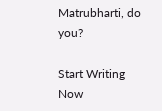Matrubharti, do you?

Start Writing Now